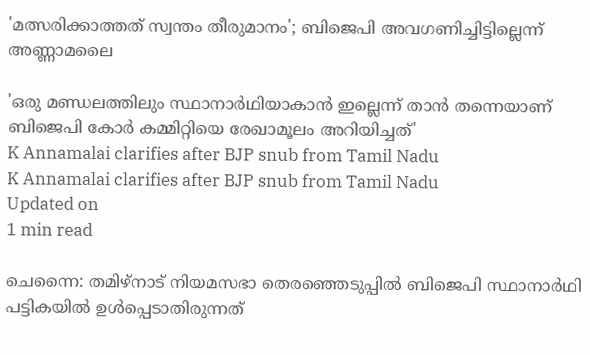'മത്സരിക്കാത്തത് സ്വന്തം തീരുമാനം'; ബിജെപി അവഗണിച്ചിട്ടില്ലെന്ന് അണ്ണാമലൈ

'ഒരു മണ്ഡലത്തിലും സ്ഥാനാര്‍ഥിയാകാന്‍ ഇല്ലെന്ന് താന്‍ തന്നെയാണ് ബിജെപി കോര്‍ കമ്മിറ്റിയെ രേഖാമൂലം അറിയിച്ചത്'
K Annamalai clarifies after BJP snub from Tamil Nadu
K Annamalai clarifies after BJP snub from Tamil Nadu
Updated on
1 min read

ചെന്നൈ: തമിഴ്‌നാട് നിയമസഭാ തെരഞ്ഞെടുപ്പില്‍ ബിജെപി സ്ഥാനാര്‍ഥി പട്ടികയില്‍ ഉള്‍പ്പെടാതിരുന്നത്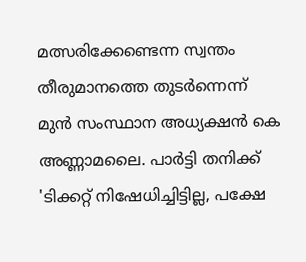മത്സരിക്കേണ്ടെന്ന സ്വന്തം തീരുമാനത്തെ തുടര്‍ന്നെന്ന് മുന്‍ സംസ്ഥാന അധ്യക്ഷന്‍ കെ അണ്ണാമലൈ. പാര്‍ട്ടി തനിക്ക് 'ടിക്കറ്റ് നിഷേധിച്ചിട്ടില്ല, പക്ഷേ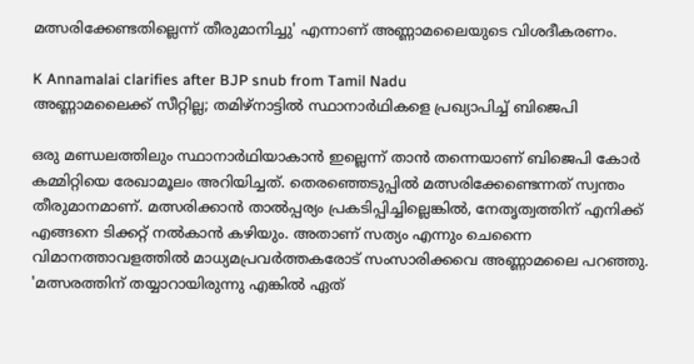മത്സരിക്കേണ്ടതില്ലെന്ന് തീരുമാനിച്ചു' എന്നാണ് അണ്ണാമലൈയുടെ വിശദീകരണം.

K Annamalai clarifies after BJP snub from Tamil Nadu
അണ്ണാമലൈക്ക് സീറ്റില്ല; തമിഴ്‌നാട്ടില്‍ സ്ഥാനാര്‍ഥികളെ പ്രഖ്യാപിച്ച് ബിജെപി

ഒരു മണ്ഡലത്തിലും സ്ഥാനാര്‍ഥിയാകാന്‍ ഇല്ലെന്ന് താന്‍ തന്നെയാണ് ബിജെപി കോര്‍ കമ്മിറ്റിയെ രേഖാമൂലം അറിയിച്ചത്. തെരഞ്ഞെടുപ്പില്‍ മത്സരിക്കേണ്ടെന്നത് സ്വന്തം തീരുമാനമാണ്. മത്സരിക്കാന്‍ താല്‍പ്പര്യം പ്രകടിപ്പിച്ചില്ലെങ്കില്‍, നേതൃത്വത്തിന് എനിക്ക് എങ്ങനെ ടിക്കറ്റ് നല്‍കാന്‍ കഴിയും. അതാണ് സത്യം എന്നും ചെന്നൈ വിമാനത്താവളത്തില്‍ മാധ്യമപ്രവര്‍ത്തകരോട് സംസാരിക്കവെ അണ്ണാമലൈ പറഞ്ഞു. 'മത്സരത്തിന് തയ്യാറായിരുന്നു എങ്കില്‍ ഏത്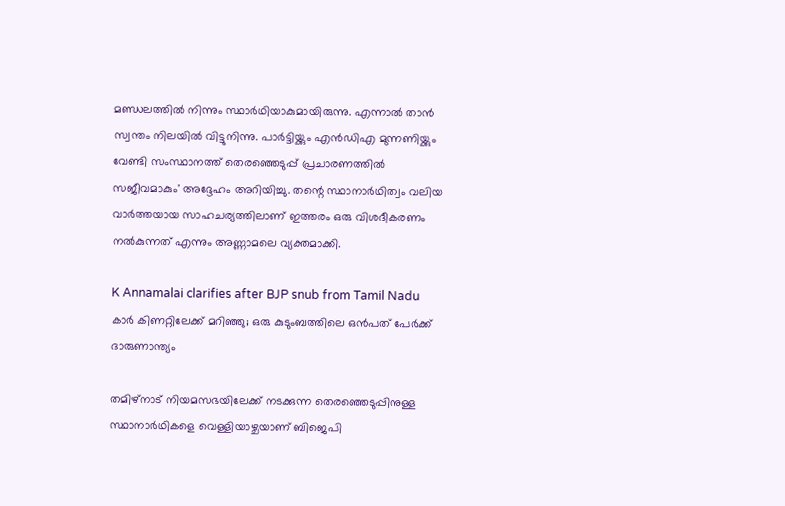മണ്ഡലത്തില്‍ നിന്നും സ്ഥാര്‍ഥിയാകുമായിരുന്നു. എന്നാല്‍ താന്‍ സ്വന്തം നിലയില്‍ വിട്ടുനിന്നു. പാര്‍ട്ടിയ്ക്കും എന്‍ഡിഎ മുന്നണിയ്ക്കും വേണ്ടി സംസ്ഥാനത്ത് തെരഞ്ഞെടുപ്പ് പ്രചാരണത്തില്‍ സജീവമാകും' അദ്ദേഹം അറിയിച്ചു. തന്റെ സ്ഥാനാര്‍ഥിത്വം വലിയ വാര്‍ത്തയായ സാഹചര്യത്തിലാണ് ഇത്തരം ഒരു വിശദീകരണം നല്‍കുന്നത് എന്നും അണ്ണാമലെ വ്യക്തമാക്കി.

K Annamalai clarifies after BJP snub from Tamil Nadu
കാര്‍ കിണറ്റിലേക്ക് മറിഞ്ഞു; ഒരു കുടുംബത്തിലെ ഒന്‍പത് പേര്‍ക്ക് ദാരുണാന്ത്യം

തമിഴ്നാട് നിയമസഭയിലേക്ക് നടക്കുന്ന തെരഞ്ഞെടുപ്പിനുള്ള സ്ഥാനാര്‍ഥികളെ വെള്ളിയാഴ്ചയാണ് ബിജെപി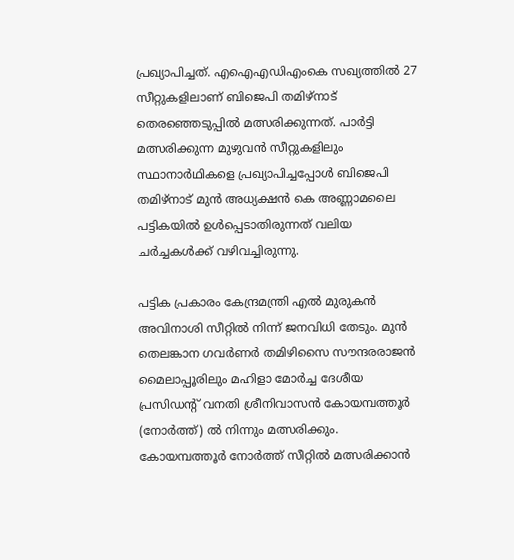പ്രഖ്യാപിച്ചത്. എഐഎഡിഎംകെ സഖ്യത്തില്‍ 27 സീറ്റുകളിലാണ് ബിജെപി തമിഴ്‌നാട് തെരഞ്ഞെടുപ്പില്‍ മത്സരിക്കുന്നത്. പാര്‍ട്ടി മത്സരിക്കുന്ന മുഴുവന്‍ സീറ്റുകളിലും സ്ഥാനാര്‍ഥികളെ പ്രഖ്യാപിച്ചപ്പോള്‍ ബിജെപി തമിഴ്നാട് മുന്‍ അധ്യക്ഷന്‍ കെ അണ്ണാമലൈ പട്ടികയില്‍ ഉള്‍പ്പെടാതിരുന്നത് വലിയ ചര്‍ച്ചകള്‍ക്ക് വഴിവച്ചിരുന്നു.

പട്ടിക പ്രകാരം കേന്ദ്രമന്ത്രി എല്‍ മുരുകന്‍ അവിനാശി സീറ്റില്‍ നിന്ന് ജനവിധി തേടും. മുന്‍ തെലങ്കാന ഗവര്‍ണര്‍ തമിഴിസൈ സൗന്ദരരാജന്‍ മൈലാപ്പൂരിലും മഹിളാ മോര്‍ച്ച ദേശീയ പ്രസിഡന്റ് വനതി ശ്രീനിവാസന്‍ കോയമ്പത്തൂര്‍ (നോര്‍ത്ത്) ല്‍ നിന്നും മത്സരിക്കും. കോയമ്പത്തൂര്‍ നോര്‍ത്ത് സീറ്റില്‍ മത്സരിക്കാന്‍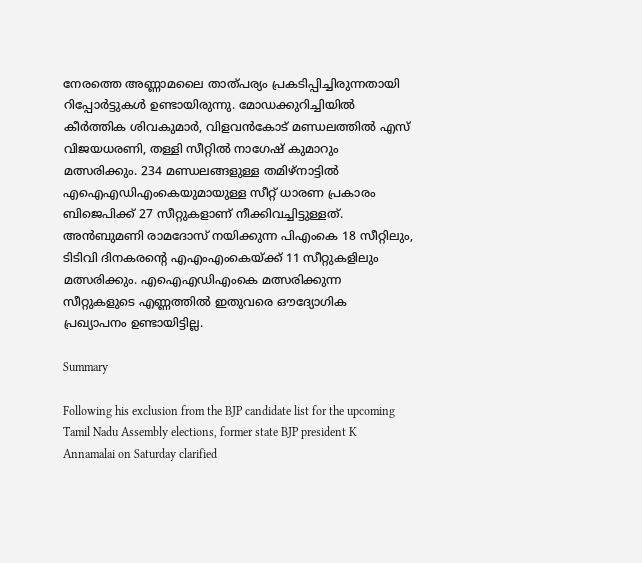നേരത്തെ അണ്ണാമലൈ താത്പര്യം പ്രകടിപ്പിച്ചിരുന്നതായി റിപ്പോര്‍ട്ടുകള്‍ ഉണ്ടായിരുന്നു. മോഡക്കുറിച്ചിയില്‍ കീര്‍ത്തിക ശിവകുമാര്‍, വിളവന്‍കോട് മണ്ഡലത്തില്‍ എസ് വിജയധരണി, തള്ളി സീറ്റില്‍ നാഗേഷ് കുമാറും മത്സരിക്കും. 234 മണ്ഡലങ്ങളുള്ള തമിഴ്‌നാട്ടില്‍ എഐഎഡിഎംകെയുമായുള്ള സീറ്റ് ധാരണ പ്രകാരം ബിജെപിക്ക് 27 സീറ്റുകളാണ് നീക്കിവച്ചിട്ടുള്ളത്. അന്‍ബുമണി രാമദോസ് നയിക്കുന്ന പിഎംകെ 18 സീറ്റിലും, ടിടിവി ദിനകരന്റെ എഎംഎംകെയ്ക്ക് 11 സീറ്റുകളിലും മത്സരിക്കും. എഐഎഡിഎംകെ മത്സരിക്കുന്ന സീറ്റുകളുടെ എണ്ണത്തില്‍ ഇതുവരെ ഔദ്യോഗിക പ്രഖ്യാപനം ഉണ്ടായിട്ടില്ല.

Summary

Following his exclusion from the BJP candidate list for the upcoming Tamil Nadu Assembly elections, former state BJP president K Annamalai on Saturday clarified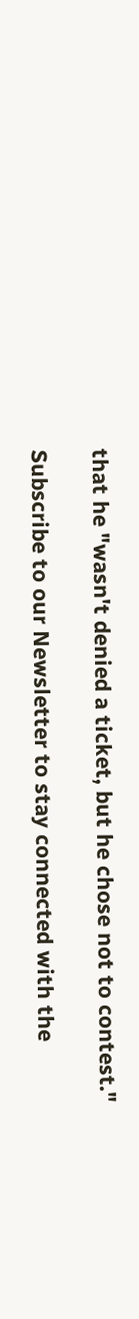that he "wasn't denied a ticket, but he chose not to contest."

Subscribe to our Newsletter to stay connected with the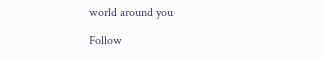world around you

Follow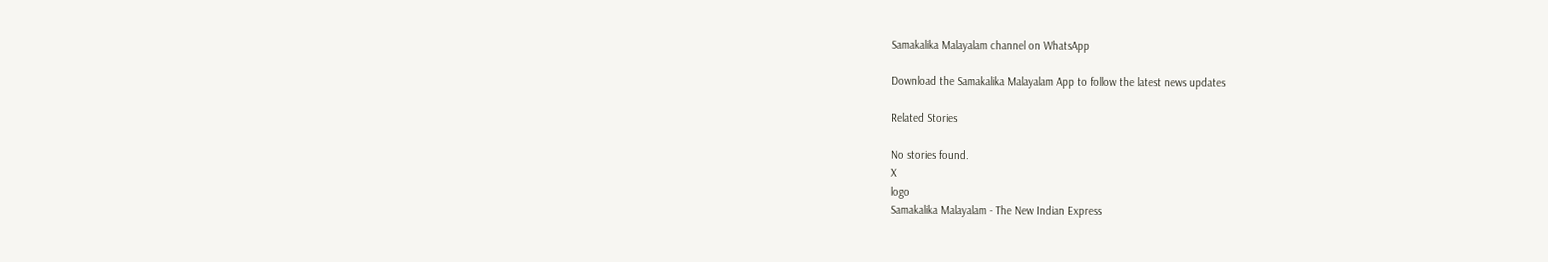Samakalika Malayalam channel on WhatsApp

Download the Samakalika Malayalam App to follow the latest news updates

Related Stories

No stories found.
X
logo
Samakalika Malayalam - The New Indian Express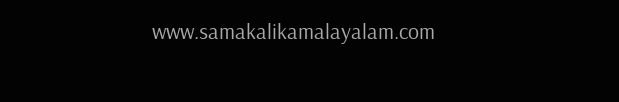www.samakalikamalayalam.com